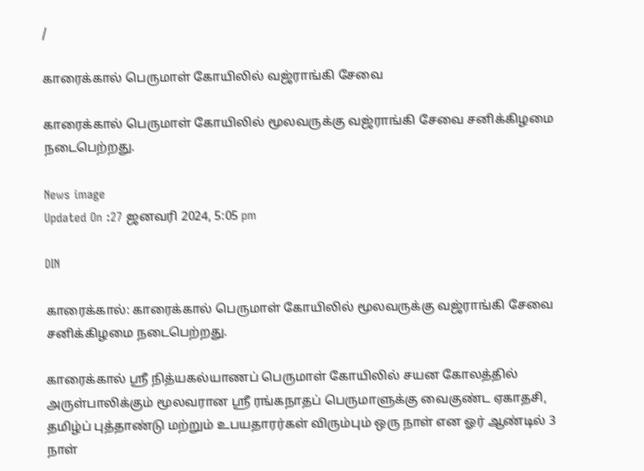/

காரைக்கால் பெருமாள் கோயிலில் வஜ்ராங்கி சேவை

காரைக்கால் பெருமாள் கோயிலில் மூலவருக்கு வஜ்ராங்கி சேவை சனிக்கிழமை நடைபெற்றது.

News image
Updated On :27 ஜனவரி 2024, 5:05 pm

DIN

காரைக்கால்: காரைக்கால் பெருமாள் கோயிலில் மூலவருக்கு வஜ்ராங்கி சேவை சனிக்கிழமை நடைபெற்றது.

காரைக்கால் ஸ்ரீ நித்யகல்யாணப் பெருமாள் கோயிலில் சயன கோலத்தில் அருள்பாலிக்கும் மூலவரான ஸ்ரீ ரங்கநாதப் பெருமாளுக்கு வைகுண்ட ஏகாதசி, தமிழ்ப் புத்தாண்டு மற்றும் உபயதாரர்கள் விரும்பும் ஒரு நாள் என ஓர் ஆண்டில் 3 நாள்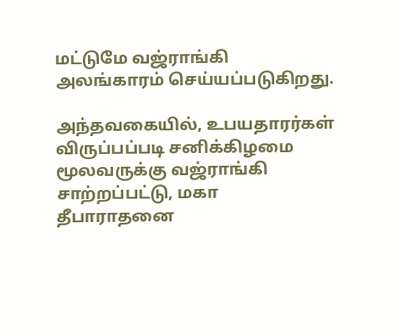மட்டுமே வஜ்ராங்கி அலங்காரம் செய்யப்படுகிறது.

அந்தவகையில், உபயதாரர்கள் விருப்பப்படி சனிக்கிழமை மூலவருக்கு வஜ்ராங்கி சாற்றப்பட்டு, மகா தீபாராதனை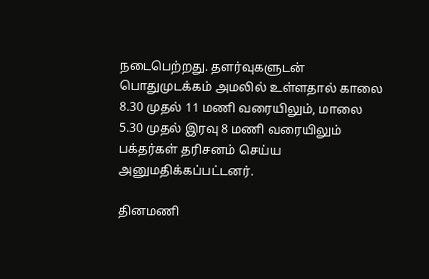நடைபெற்றது. தளர்வுகளுடன் பொதுமுடக்கம் அமலில் உள்ளதால் காலை 8.30 முதல் 11 மணி வரையிலும், மாலை 5.30 முதல் இரவு 8 மணி வரையிலும் பக்தர்கள் தரிசனம் செய்ய அனுமதிக்கப்பட்டனர்.

தினமணி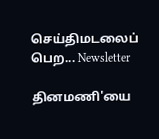செய்திமடலைப் பெற... Newsletter

தினமணி'யை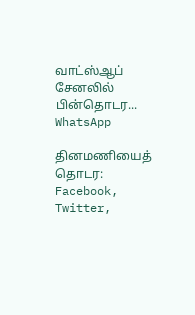வாட்ஸ்ஆப் சேனலில் பின்தொடர... WhatsApp

தினமணியைத் தொடர: Facebook, Twitter,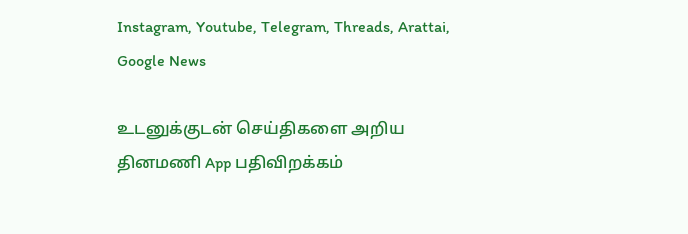Instagram, Youtube, Telegram, Threads, Arattai, Google News

உடனுக்குடன் செய்திகளை அறிய தினமணி App பதிவிறக்கம்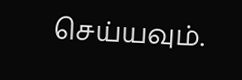செய்யவும்.